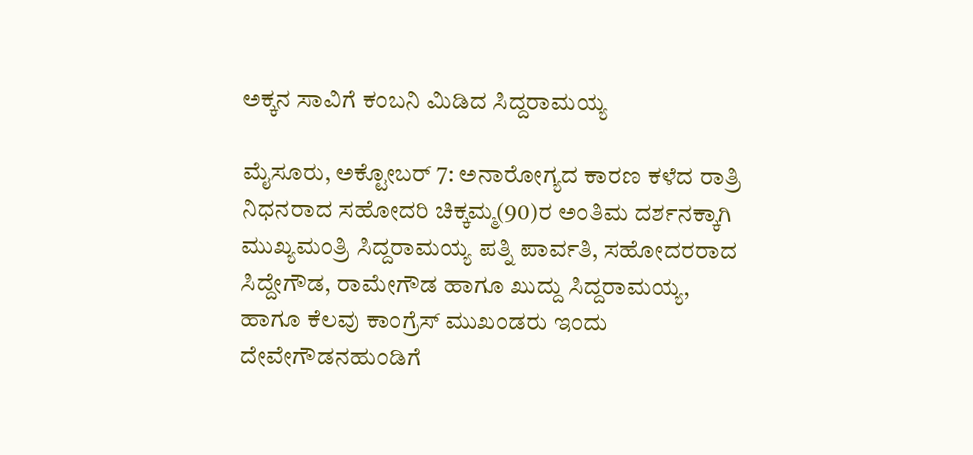ಅಕ್ಕನ ಸಾವಿಗೆ ಕಂಬನಿ ಮಿಡಿದ ಸಿದ್ದರಾಮಯ್ಯ

ಮೈಸೂರು, ಅಕ್ಟೋಬರ್ 7: ಅನಾರೋಗ್ಯದ ಕಾರಣ ಕಳೆದ ರಾತ್ರಿ ನಿಧನರಾದ ಸಹೋದರಿ ಚಿಕ್ಕಮ್ಮ(90)ರ ಅಂತಿಮ ದರ್ಶನಕ್ಕಾಗಿ ಮುಖ್ಯಮಂತ್ರಿ ಸಿದ್ದರಾಮಯ್ಯ ಪತ್ನಿ ಪಾರ್ವತಿ, ಸಹೋದರರಾದ ಸಿದ್ದೇಗೌಡ, ರಾಮೇಗೌಡ ಹಾಗೂ ಖುದ್ದು ಸಿದ್ದರಾಮಯ್ಯ, ಹಾಗೂ ಕೆಲವು ಕಾಂಗ್ರೆಸ್ ಮುಖಂಡರು ಇಂದು ದೇವೇಗೌಡನಹುಂಡಿಗೆ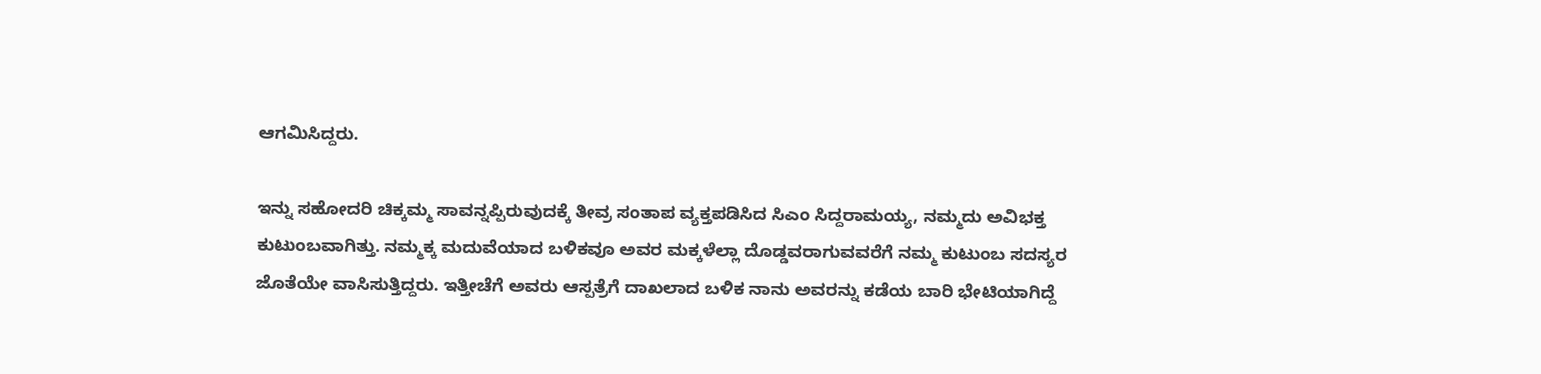ಆಗಮಿಸಿದ್ದರು.

ಇನ್ನು ಸಹೋದರಿ ಚಿಕ್ಕಮ್ಮ ಸಾವನ್ನಪ್ಪಿರುವುದಕ್ಕೆ ತೀವ್ರ ಸಂತಾಪ ವ್ಯಕ್ತಪಡಿಸಿದ ಸಿಎಂ ಸಿದ್ದರಾಮಯ್ಯ, ನಮ್ಮದು ಅವಿಭಕ್ತ ಕುಟುಂಬವಾಗಿತ್ತು. ನಮ್ಮಕ್ಕ ಮದುವೆಯಾದ ಬಳಿಕವೂ ಅವರ ಮಕ್ಕಳೆಲ್ಲಾ ದೊಡ್ಡವರಾಗುವವರೆಗೆ ನಮ್ಮ ಕುಟುಂಬ ಸದಸ್ಯರ ಜೊತೆಯೇ ವಾಸಿಸುತ್ತಿದ್ದರು. ಇತ್ತೀಚೆಗೆ ಅವರು ಆಸ್ಪತ್ರೆಗೆ ದಾಖಲಾದ ಬಳಿಕ ನಾನು ಅವರನ್ನು ಕಡೆಯ ಬಾರಿ ಭೇಟಿಯಾಗಿದ್ದೆ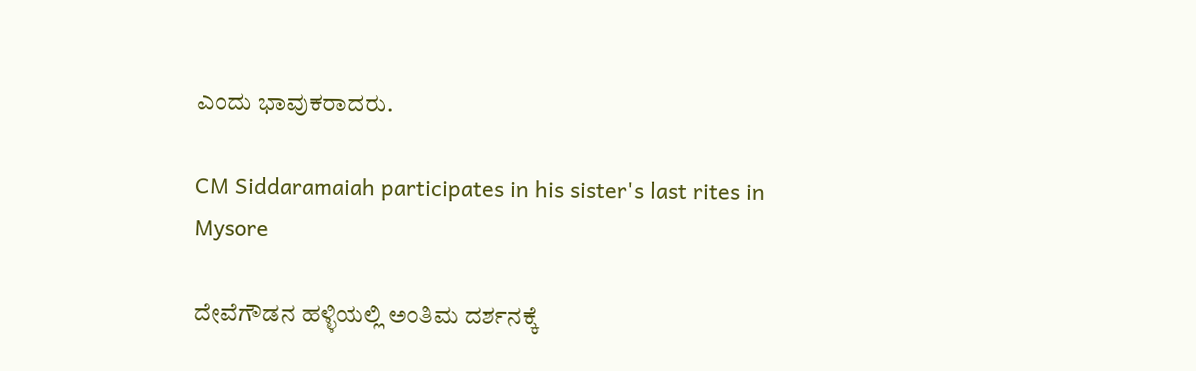ಎಂದು ಭಾವುಕರಾದರು.

CM Siddaramaiah participates in his sister's last rites in Mysore

ದೇವೆಗೌಡನ ಹಳ್ಳಿಯಲ್ಲಿ ಅಂತಿಮ ದರ್ಶನಕ್ಕೆ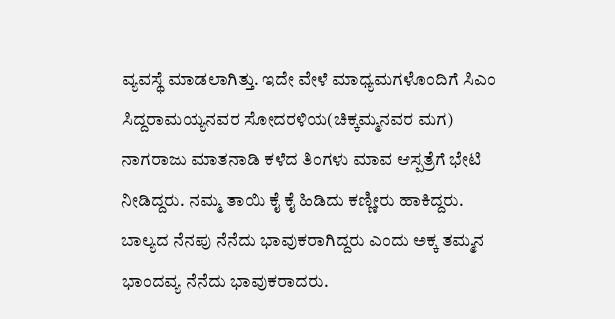ವ್ಯವಸ್ಥೆ ಮಾಡಲಾಗಿತ್ತು. ಇದೇ ವೇಳೆ ಮಾಧ್ಯಮಗಳೊಂದಿಗೆ ಸಿಎಂ ಸಿದ್ದರಾಮಯ್ಯನವರ ಸೋದರಳಿಯ(ಚಿಕ್ಕಮ್ಮನವರ ಮಗ) ನಾಗರಾಜು ಮಾತನಾಡಿ ಕಳೆದ ತಿಂಗಳು ಮಾವ ಆಸ್ಪತ್ರೆಗೆ ಭೇಟಿ ನೀಡಿದ್ದರು. ನಮ್ಮ ತಾಯಿ ಕೈ ಕೈ ಹಿಡಿದು ಕಣ್ಣೀರು ಹಾಕಿದ್ದರು. ಬಾಲ್ಯದ ನೆನಪು ನೆನೆದು ಭಾವುಕರಾಗಿದ್ದರು ಎಂದು ಅಕ್ಕ ತಮ್ಮನ ಭಾಂದವ್ಯ ನೆನೆದು ಭಾವುಕರಾದರು.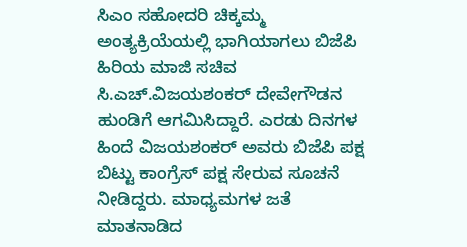ಸಿಎಂ ಸಹೋದರಿ ಚಿಕ್ಕಮ್ಮ ಅಂತ್ಯಕ್ರಿಯೆಯಲ್ಲಿ ಭಾಗಿಯಾಗಲು ಬಿಜೆಪಿ ಹಿರಿಯ ಮಾಜಿ ಸಚಿವ ಸಿ.ಎಚ್.ವಿಜಯಶಂಕರ್ ದೇವೇಗೌಡನ ಹುಂಡಿಗೆ ಆಗಮಿಸಿದ್ದಾರೆ. ಎರಡು ದಿನಗಳ ಹಿಂದೆ ವಿಜಯಶಂಕರ್ ಅವರು ಬಿಜೆಪಿ ಪಕ್ಷ‌ ಬಿಟ್ಟು ಕಾಂಗ್ರೆಸ್ ಪಕ್ಷ‌ ಸೇರುವ ಸೂಚನೆ ನೀಡಿದ್ದರು. ಮಾಧ್ಯಮಗಳ ಜತೆ ಮಾತನಾಡಿದ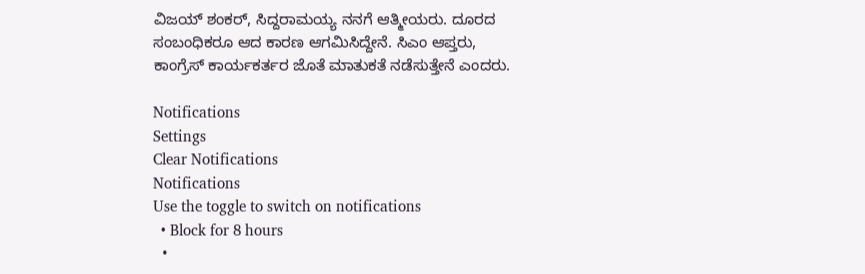ವಿಜಯ್ ಶಂಕರ್, ಸಿದ್ದರಾಮಯ್ಯ ನನಗೆ ಆತ್ಮೀಯರು. ದೂರದ ಸಂಬಂಧಿಕರೂ ಆದ ಕಾರಣ ಆಗಮಿಸಿದ್ದೇನೆ. ಸಿಎಂ ಆಪ್ತರು, ಕಾಂಗ್ರೆಸ್ ಕಾರ್ಯಕರ್ತರ ಜೊತೆ ಮಾತುಕತೆ ನಡೆಸುತ್ತೇನೆ ಎಂದರು.

Notifications
Settings
Clear Notifications
Notifications
Use the toggle to switch on notifications
  • Block for 8 hours
  •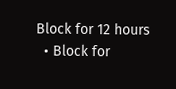Block for 12 hours
  • Block for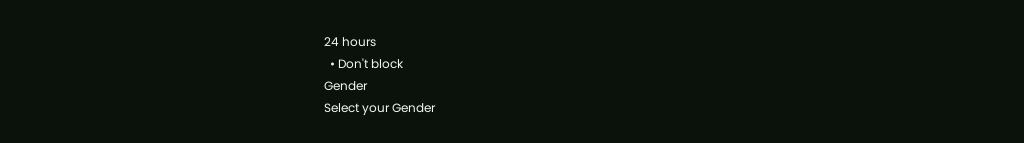24 hours
  • Don't block
Gender
Select your Gender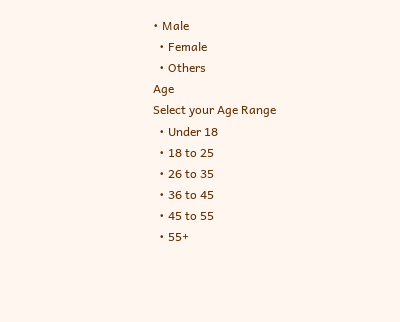• Male
  • Female
  • Others
Age
Select your Age Range
  • Under 18
  • 18 to 25
  • 26 to 35
  • 36 to 45
  • 45 to 55
  • 55+